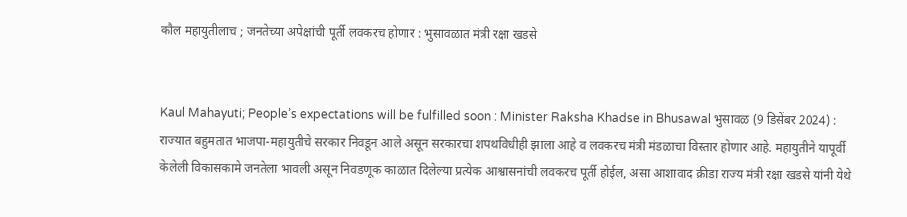कौल महायुतीलाच ; जनतेच्या अपेक्षांची पूर्ती लवकरच होणार : भुसावळात मंत्री रक्षा खडसे


Kaul Mahayuti; People’s expectations will be fulfilled soon : Minister Raksha Khadse in Bhusawal भुसावळ (9 डिसेंबर 2024) : राज्यात बहुमतात भाजपा-महायुतीचे सरकार निवडून आले असून सरकारचा शपथविधीही झाला आहे व लवकरच मंत्री मंडळाचा विस्तार होणार आहे. महायुतीने यापूर्वी केलेली विकासकामे जनतेला भावली असून निवडणूक काळात दिलेल्या प्रत्येक आश्वासनांची लवकरच पूर्ती होईल, असा आशावाद क्रीडा राज्य मंत्री रक्षा खडसे यांनी येथे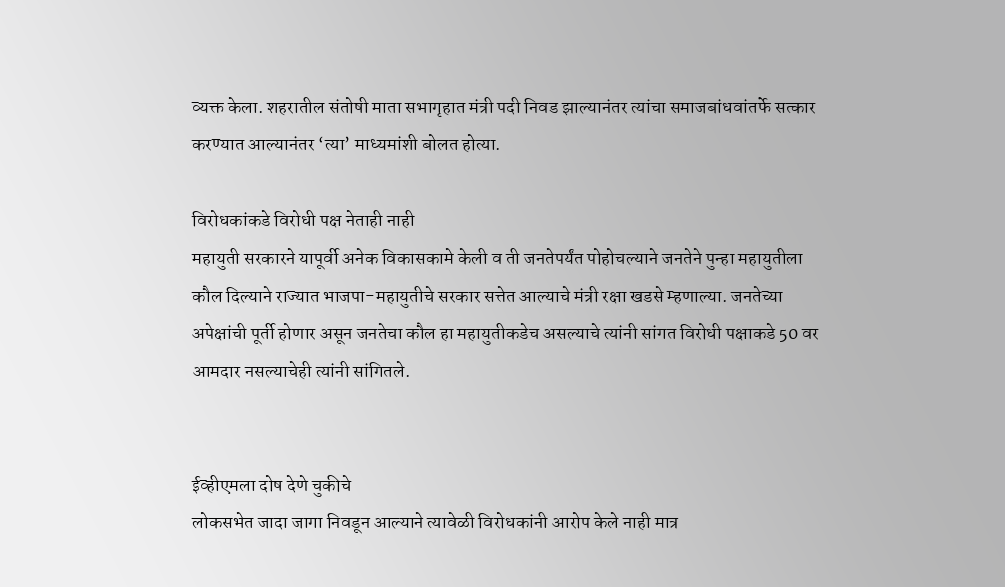व्यक्त केला. शहरातील संतोषी माता सभागृहात मंत्री पदी निवड झाल्यानंतर त्यांचा समाजबांधवांतर्फे सत्कार करण्यात आल्यानंतर ‘त्या’ माध्यमांशी बोलत होत्या.

विरोधकांकडे विरोधी पक्ष नेताही नाही
महायुती सरकारने यापूर्वी अनेक विकासकामे केली व ती जनतेपर्यंत पोहोचल्याने जनतेने पुन्हा महायुतीला कौल दिल्याने राज्यात भाजपा-महायुतीचे सरकार सत्तेत आल्याचे मंत्री रक्षा खडसे म्हणाल्या. जनतेच्या अपेक्षांची पूर्ती होणार असून जनतेचा कौल हा महायुतीकडेच असल्याचे त्यांनी सांगत विरोधी पक्षाकडे 50 वर आमदार नसल्याचेही त्यांनी सांगितले.


ईव्हीएमला दोष देणे चुकीचे
लोकसभेत जादा जागा निवडून आल्याने त्यावेळी विरोधकांनी आरोप केले नाही मात्र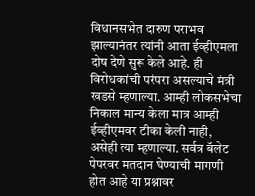विधानसभेत दारुण पराभव झाल्यानंतर त्यांनी आता ईव्हीएमला दोष देणे सुरू केले आहे. ही विरोधकांची परंपरा असल्याचे मंत्री खडसे म्हणाल्या. आम्ही लोकसभेचा निकाल मान्य केला मात्र आम्ही ईव्हीएमवर टीका केली नाही, असेही त्या म्हणाल्या. सर्वत्र बॅलेट पेपरवर मतदान घेण्याची मागणी होत आहे या प्रश्नावर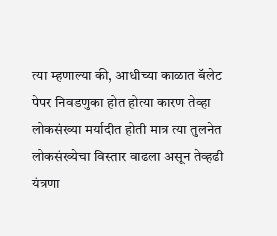त्या म्हणाल्या की, आधीच्या काळात बॅलेट पेपर निवडणुका होत होत्या कारण तेव्हा लोकसंख्या मर्यादीत होती मात्र त्या तुलनेत लोकसंख्येचा विस्तार वाढला असून तेव्हढी यंत्रणा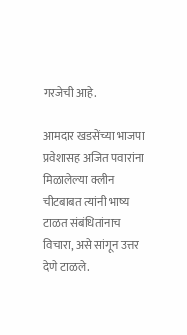गरजेची आहे.

आमदार खडसेंच्या भाजपा प्रवेशासह अजित पवारांना मिळालेल्या क्लीन चीटबाबत त्यांनी भाष्य टाळत संबंधितांनाच विचारा, असे सांगून उत्तर देणे टाळले.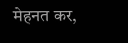मेहनत कर,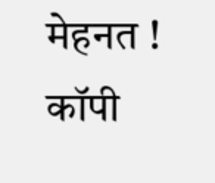मेहनत ! कॉपी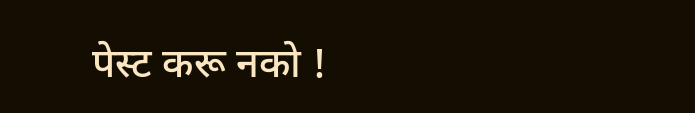पेस्ट करू नको !